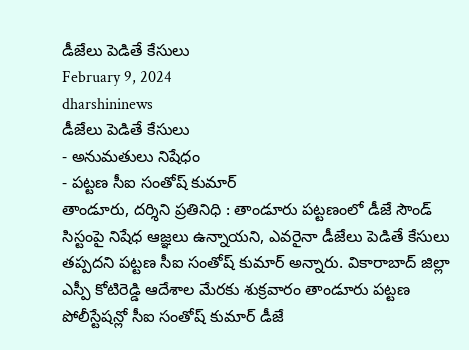డీజేలు పెడితే కేసులు
February 9, 2024
dharshininews
డీజేలు పెడితే కేసులు
- అనుమతులు నిషేధం
- పట్టణ సీఐ సంతోష్ కుమార్
తాండూరు, దర్శిని ప్రతినిధి : తాండూరు పట్టణంలో డీజే సౌండ్ సిస్టంపై నిషేధ ఆజ్ఞలు ఉన్నాయని, ఎవరైనా డీజేలు పెడితే కేసులు తప్పదని పట్టణ సీఐ సంతోష్ కుమార్ అన్నారు. వికారాబాద్ జిల్లా ఎస్పీ కోటిరెడ్డి ఆదేశాల మేరకు శుక్రవారం తాండూరు పట్టణ పోలీస్టేషన్లో సీఐ సంతోష్ కుమార్ డీజే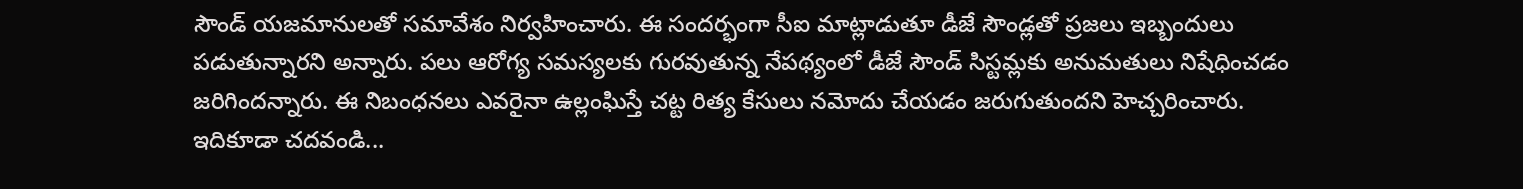సౌండ్ యజమానులతో సమావేశం నిర్వహించారు. ఈ సందర్భంగా సీఐ మాట్లాడుతూ డీజే సౌండ్లతో ప్రజలు ఇబ్బందులు పడుతున్నారని అన్నారు. పలు ఆరోగ్య సమస్యలకు గురవుతున్న నేపథ్యంలో డీజే సౌండ్ సిస్టమ్లకు అనుమతులు నిషేధించడం జరిగిందన్నారు. ఈ నిబంధనలు ఎవరైనా ఉల్లంఘిస్తే చట్ట రిత్య కేసులు నమోదు చేయడం జరుగుతుందని హెచ్చరించారు.
ఇదికూడా చదవండి...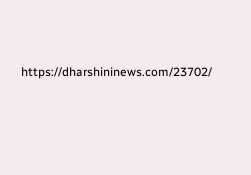https://dharshininews.com/23702/